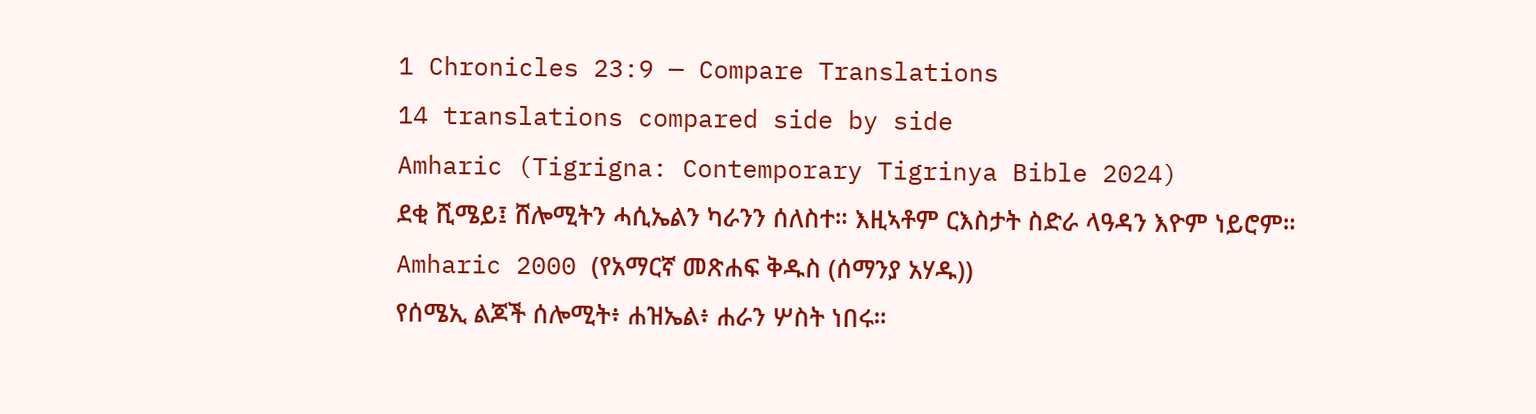1 Chronicles 23:9 — Compare Translations
14 translations compared side by side
Amharic (Tigrigna: Contemporary Tigrinya Bible 2024)
ደቂ ሺሜይ፤ ሸሎሚትን ሓሲኤልን ካራንን ሰለስተ። እዚኣቶም ርእስታት ስድራ ላዓዳን እዮም ነይሮም።
Amharic 2000 (የአማርኛ መጽሐፍ ቅዱስ (ሰማንያ አሃዱ))
የሰሜኢ ልጆች ሰሎሚት፥ ሐዝኤል፥ ሐራን ሦስት ነበሩ።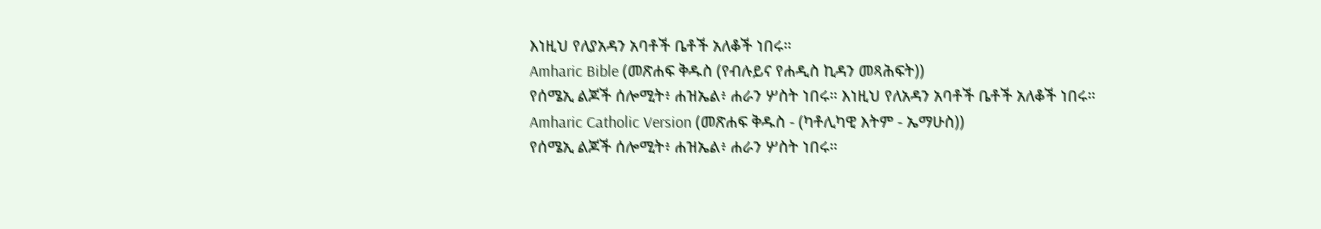እነዚህ የለያአዳን አባቶች ቤቶች አለቆች ነበሩ።
Amharic Bible (መጽሐፍ ቅዱስ (የብሉይና የሐዲስ ኪዳን መጻሕፍት))
የሰሜኢ ልጆች ሰሎሚት፥ ሐዝኤል፥ ሐራን ሦስት ነበሩ። እነዚህ የለአዳን አባቶች ቤቶች አለቆች ነበሩ።
Amharic Catholic Version (መጽሐፍ ቅዱስ - (ካቶሊካዊ እትም - ኤማሁስ))
የሰሜኢ ልጆች ሰሎሚት፥ ሐዝኤል፥ ሐራን ሦስት ነበሩ።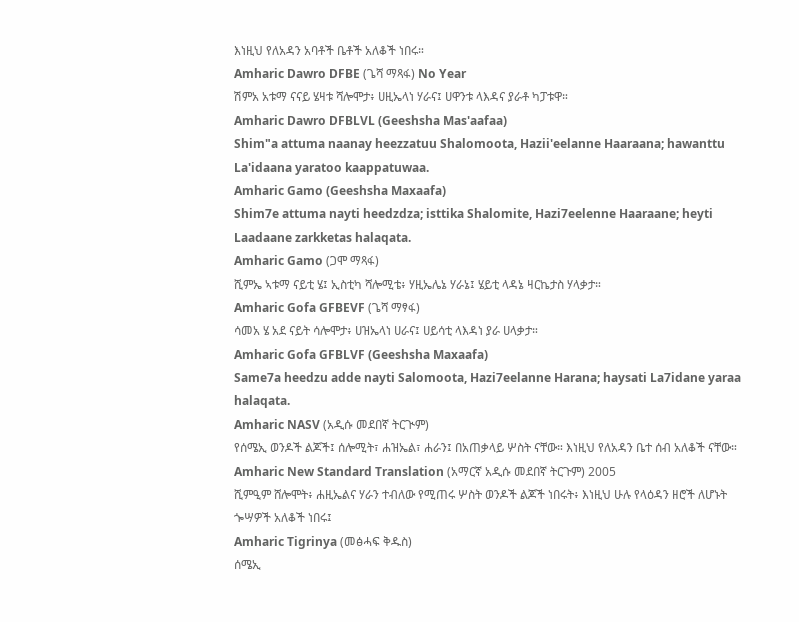እነዚህ የለአዳን አባቶች ቤቶች አለቆች ነበሩ።
Amharic Dawro DFBE (ጌሻ ማጻፋ) No Year
ሽምአ አቱማ ናናይ ሄዛቱ ሻሎሞታ፥ ሀዚኤላነ ሃራና፤ ሀዋንቱ ላእዳና ያራቶ ካፓቱዋ።
Amharic Dawro DFBLVL (Geeshsha Mas'aafaa)
Shim"a attuma naanay heezzatuu Shalomoota, Hazii'eelanne Haaraana; hawanttu La'idaana yaratoo kaappatuwaa.
Amharic Gamo (Geeshsha Maxaafa)
Shim7e attuma nayti heedzdza; isttika Shalomite, Hazi7eelenne Haaraane; heyti Laadaane zarkketas halaqata.
Amharic Gamo (ጋሞ ማጻፋ)
ሺምኤ ኣቱማ ናይቲ ሄ፤ ኢስቲካ ሻሎሚቴ፥ ሃዚኤሌኔ ሃራኔ፤ ሄይቲ ላዳኔ ዛርኬታስ ሃላቃታ።
Amharic Gofa GFBEVF (ጌሻ ማፃፋ)
ሳመአ ሄ አደ ናይት ሳሎሞታ፥ ሀዝኤላነ ሀራና፤ ሀይሳቲ ላእዳነ ያራ ሀላቃታ።
Amharic Gofa GFBLVF (Geeshsha Maxaafa)
Same7a heedzu adde nayti Salomoota, Hazi7eelanne Harana; haysati La7idane yaraa halaqata.
Amharic NASV (አዲሱ መደበኛ ትርጒም)
የሰሜኢ ወንዶች ልጆች፤ ሰሎሚት፣ ሐዝኤል፣ ሐራን፤ በአጠቃላይ ሦስት ናቸው። እነዚህ የለአዳን ቤተ ሰብ አለቆች ናቸው።
Amharic New Standard Translation (አማርኛ አዲሱ መደበኛ ትርጉም) 2005
ሺምዒም ሸሎሞት፥ ሐዚኤልና ሃራን ተብለው የሚጠሩ ሦስት ወንዶች ልጆች ነበሩት፥ እነዚህ ሁሉ የላዕዳን ዘሮች ለሆኑት ጐሣዎች አለቆች ነበሩ፤
Amharic Tigrinya (መፅሓፍ ቅዱስ)
ሰሜኢ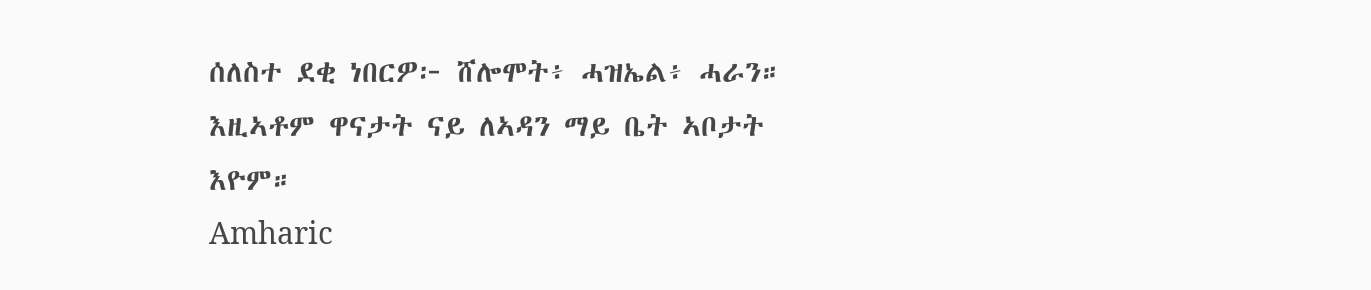ሰለስተ ደቂ ነበርዎ፦ ሸሎሞት፥ ሓዝኤል፥ ሓራን። እዚኣቶም ዋናታት ናይ ለኣዳን ማይ ቤት ኣቦታት እዮም።
Amharic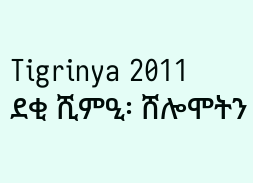Tigrinya 2011
ደቂ ሺምዒ፡ ሸሎሞትን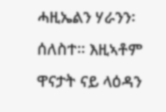ሓዚኤልን ሃራንን፡ ሰለስተ። እዚኣቶም ዋናታት ናይ ላዕዳን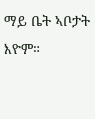ማይ ቤት ኣቦታት እዮም።